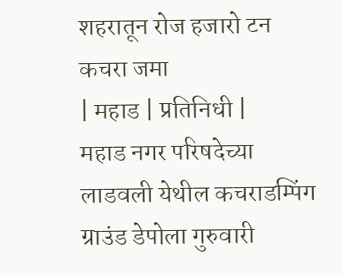शहरातून रोज हजारो टन कचरा जमा
| महाड | प्रतिनिधी |
महाड नगर परिषदेच्या लाडवली येथील कचराडम्पिंग ग्राउंड डेपोला गुरुवारी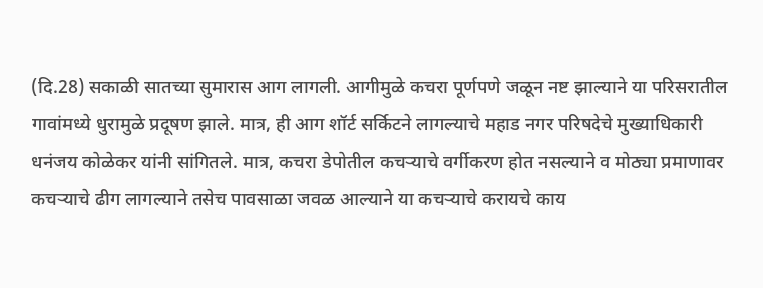(दि.28) सकाळी सातच्या सुमारास आग लागली. आगीमुळे कचरा पूर्णपणे जळून नष्ट झाल्याने या परिसरातील गावांमध्ये धुरामुळे प्रदूषण झाले. मात्र, ही आग शॉर्ट सर्किटने लागल्याचे महाड नगर परिषदेचे मुख्याधिकारी धनंजय कोळेकर यांनी सांगितले. मात्र, कचरा डेपोतील कचऱ्याचे वर्गीकरण होत नसल्याने व मोठ्या प्रमाणावर कचऱ्याचे ढीग लागल्याने तसेच पावसाळा जवळ आल्याने या कचऱ्याचे करायचे काय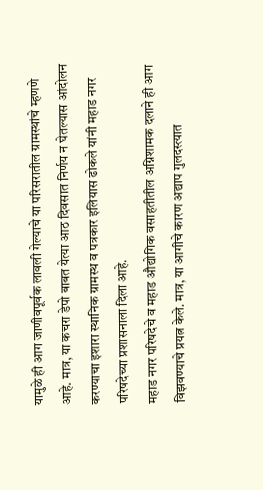यामुळे ही आग जाणीवपूर्वक लावली गेल्याचे या परिसरातील ग्रामस्थांचे म्हणणे आहे. मात्र, या कचरा डेपो बाबत येत्या आठ दिवसात निर्णय न घेतल्यास आंदोलन करण्याचा इशारा स्थानिक ग्रामस्थ व पत्रकार इलियास ढोकले यांनी महाड नगर परिषदेच्या प्रशासनाला दिला आहे.
महाड नगर परिषदेचे व महाड औद्योगिक वसाहतीतील अग्निशामक दलाने ही आग विझवण्याचे प्रयत्न केले. मात्र, या आगीचे कारण अद्याप गुलदस्त्यात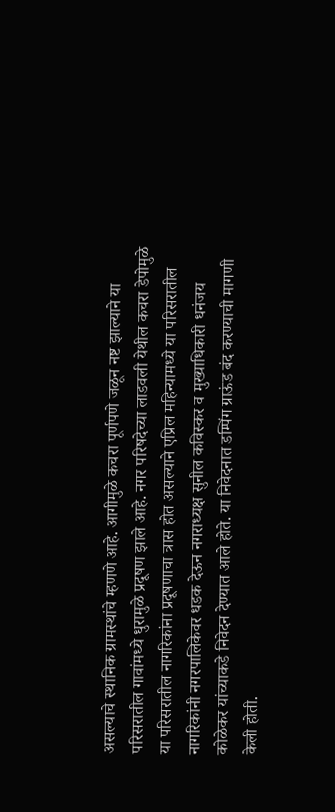असल्याचे स्थानिक ग्रामस्थांचे म्हणणे आहे. आगीमुळे कचरा पूर्णपणे जळून नष्ट झाल्याने या परिसरातील गावांमध्ये धुरामुळे प्रदूषण झाले आहे. नगर परिषदेच्या लाडवली येथील कचरा डेपोमुळे या परिसरातील नागरिकांना प्रदूषणाचा त्रास होत असल्याने एप्रिल महिन्यामध्ये या परिसरातील नागरिकांनी नगरपालिकेवर धडक देऊन नगराध्यक्ष सुनील कविस्कर व मुख्याधिकारी धनंजय कोळेकर यांच्याकडे निवेदन देण्यात आले होते. या निवेदनात डम्पिंग ग्राऊंड बंद करण्याची मागणी केली होती.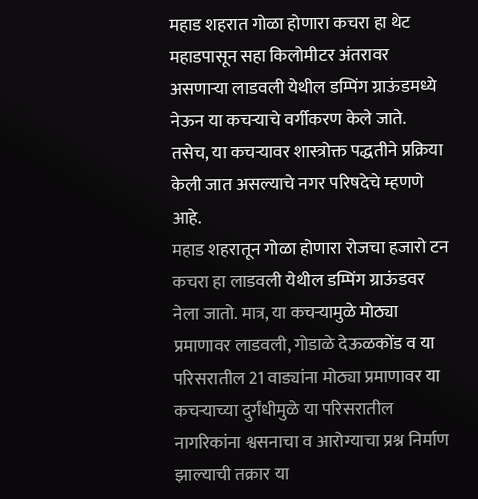महाड शहरात गोळा होणारा कचरा हा थेट महाडपासून सहा किलोमीटर अंतरावर असणाऱ्या लाडवली येथील डम्पिंग ग्राऊंडमध्ये नेऊन या कचऱ्याचे वर्गीकरण केले जाते. तसेच, या कचऱ्यावर शास्त्रोक्त पद्धतीने प्रक्रिया केली जात असल्याचे नगर परिषदेचे म्हणणे आहे.
महाड शहरातून गोळा होणारा रोजचा हजारो टन कचरा हा लाडवली येथील डम्पिंग ग्राऊंडवर नेला जातो. मात्र, या कचऱ्यामुळे मोठ्या प्रमाणावर लाडवली, गोडाळे देऊळकोंड व या परिसरातील 21 वाड्यांना मोठ्या प्रमाणावर या कचऱ्याच्या दुर्गंधीमुळे या परिसरातील नागरिकांना श्वसनाचा व आरोग्याचा प्रश्न निर्माण झाल्याची तक्रार या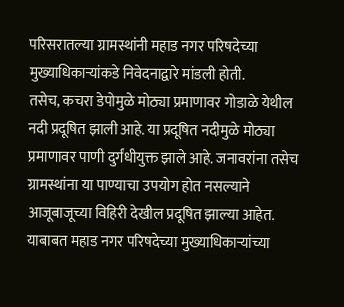परिसरातल्या ग्रामस्थांनी महाड नगर परिषदेच्या मुख्याधिकाऱ्यांकडे निवेदनाद्वारे मांडली होती.
तसेच, कचरा डेपोमुळे मोठ्या प्रमाणावर गोडाळे येथील नदी प्रदूषित झाली आहे. या प्रदूषित नदीमुळे मोठ्या प्रमाणावर पाणी दुर्गंधीयुक्त झाले आहे. जनावरांना तसेच ग्रामस्थांना या पाण्याचा उपयोग होत नसल्याने आजूबाजूच्या विहिरी देखील प्रदूषित झाल्या आहेत. याबाबत महाड नगर परिषदेच्या मुख्याधिकाऱ्यांच्या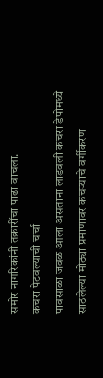समोर नागरिकांनी तक्रारींचा पाढा वाचला.
कचरा पेटवल्याची चर्चा
पावसाळा जवळ आला असताना लाडवली कचरा डेपोमध्ये साठलेल्या मोठ्या प्रमाणावर कचऱ्याचे वर्गीकरण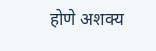होणे अशक्य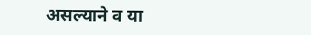असल्याने व या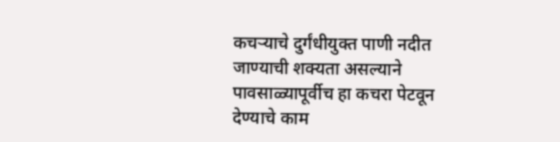कचऱ्याचे दुर्गंधीयुक्त पाणी नदीत जाण्याची शक्यता असल्याने पावसाळ्यापूर्वीच हा कचरा पेटवून देण्याचे काम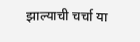झाल्याची चर्चा या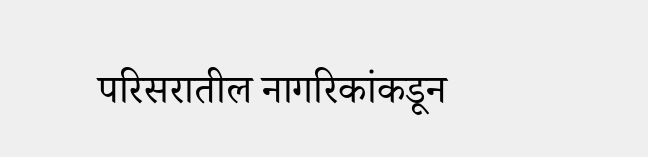परिसरातील नागरिकांकडून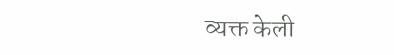व्यक्त केली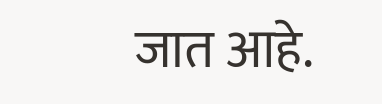जात आहे.